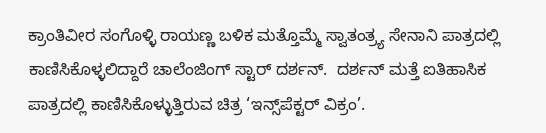ಕ್ರಾಂತಿವೀರ ಸಂಗೊಳ್ಳಿ ರಾಯಣ್ಣ ಬಳಿಕ ಮತ್ತೊಮ್ಮೆ ಸ್ವಾತಂತ್ರ್ಯ ಸೇನಾನಿ ಪಾತ್ರದಲ್ಲಿ ಕಾಣಿಸಿಕೊಳ್ಳಲಿದ್ದಾರೆ ಚಾಲೆಂಜಿಂಗ್ ಸ್ಟಾರ್ ದರ್ಶನ್.  ದರ್ಶನ್ ಮತ್ತೆ ಐತಿಹಾಸಿಕ ಪಾತ್ರದಲ್ಲಿ ಕಾಣಿಸಿಕೊಳ್ಳುತ್ತಿರುವ ಚಿತ್ರ ‘ಇನ್ಸ್‌ಪೆಕ್ಟರ್ ವಿಕ್ರಂ’.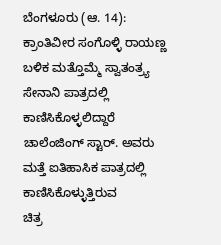ಬೆಂಗಳೂರು (ಆ. 14): ಕ್ರಾಂತಿವೀರ ಸಂಗೊಳ್ಳಿ ರಾಯಣ್ಣ ಬಳಿಕ ಮತ್ತೊಮ್ಮೆ ಸ್ವಾತಂತ್ರ್ಯ ಸೇನಾನಿ ಪಾತ್ರದಲ್ಲಿ ಕಾಣಿಸಿಕೊಳ್ಳಲಿದ್ದಾರೆ ಚಾಲೆಂಜಿಂಗ್ ಸ್ಟಾರ್. ಅವರು ಮತ್ತೆ ಐತಿಹಾಸಿಕ ಪಾತ್ರದಲ್ಲಿ ಕಾಣಿಸಿಕೊಳ್ಳುತ್ತಿರುವ
ಚಿತ್ರ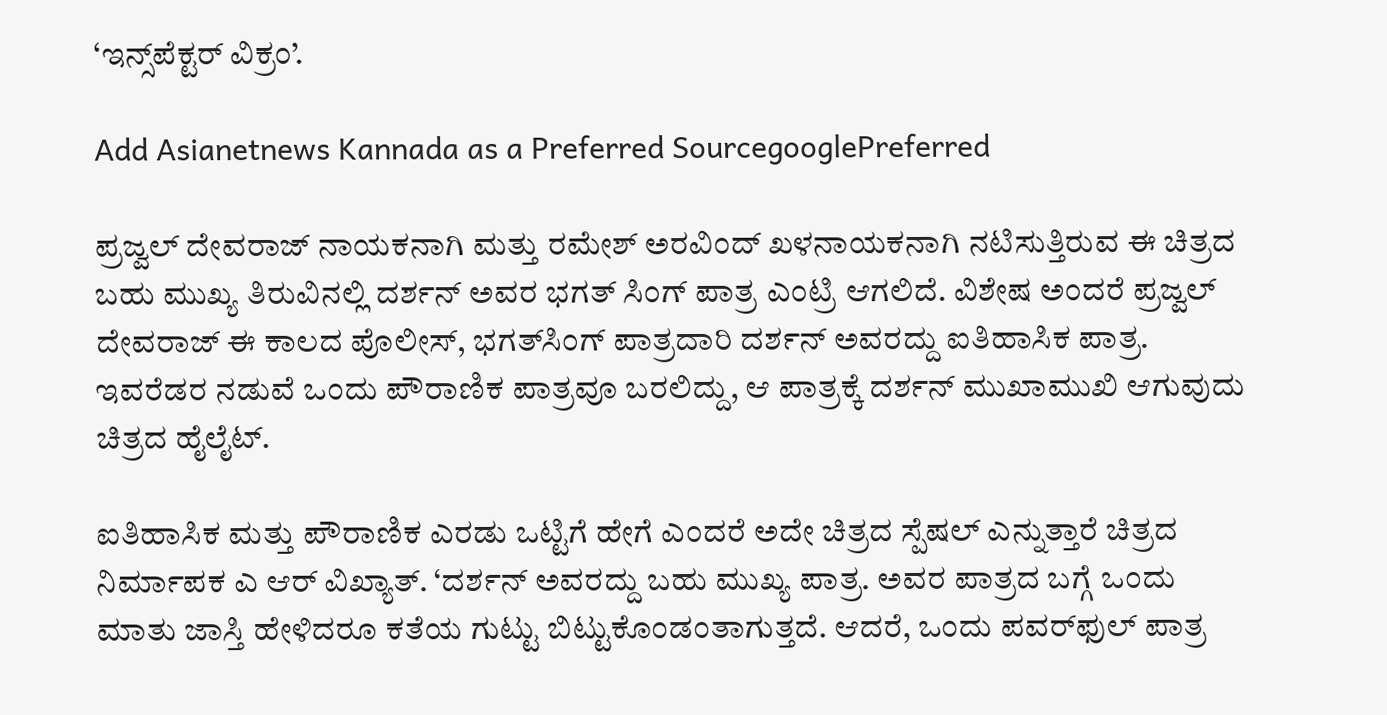‘ಇನ್ಸ್‌ಪೆಕ್ಟರ್ ವಿಕ್ರಂ’.

Add Asianetnews Kannada as a Preferred SourcegooglePreferred

ಪ್ರಜ್ವಲ್ ದೇವರಾಜ್ ನಾಯಕನಾಗಿ ಮತ್ತು ರಮೇಶ್ ಅರವಿಂದ್ ಖಳನಾಯಕನಾಗಿ ನಟಿಸುತ್ತಿರುವ ಈ ಚಿತ್ರದ ಬಹು ಮುಖ್ಯ ತಿರುವಿನಲ್ಲಿ ದರ್ಶನ್ ಅವರ ಭಗತ್ ಸಿಂಗ್ ಪಾತ್ರ ಎಂಟ್ರಿ ಆಗಲಿದೆ. ವಿಶೇಷ ಅಂದರೆ ಪ್ರಜ್ವಲ್ ದೇವರಾಜ್ ಈ ಕಾಲದ ಪೊಲೀಸ್, ಭಗತ್‌ಸಿಂಗ್ ಪಾತ್ರದಾರಿ ದರ್ಶನ್ ಅವರದ್ದು ಐತಿಹಾಸಿಕ ಪಾತ್ರ. ಇವರೆಡರ ನಡುವೆ ಒಂದು ಪೌರಾಣಿಕ ಪಾತ್ರವೂ ಬರಲಿದ್ದು, ಆ ಪಾತ್ರಕ್ಕೆ ದರ್ಶನ್ ಮುಖಾಮುಖಿ ಆಗುವುದು ಚಿತ್ರದ ಹೈಲೈಟ್.

ಐತಿಹಾಸಿಕ ಮತ್ತು ಪೌರಾಣಿಕ ಎರಡು ಒಟ್ಟಿಗೆ ಹೇಗೆ ಎಂದರೆ ಅದೇ ಚಿತ್ರದ ಸ್ಪೆಷಲ್ ಎನ್ನುತ್ತಾರೆ ಚಿತ್ರದ ನಿರ್ಮಾಪಕ ಎ ಆರ್ ವಿಖ್ಯಾತ್. ‘ದರ್ಶನ್ ಅವರದ್ದು ಬಹು ಮುಖ್ಯ ಪಾತ್ರ. ಅವರ ಪಾತ್ರದ ಬಗ್ಗೆ ಒಂದು ಮಾತು ಜಾಸ್ತಿ ಹೇಳಿದರೂ ಕತೆಯ ಗುಟ್ಟು ಬಿಟ್ಟುಕೊಂಡಂತಾಗುತ್ತದೆ. ಆದರೆ, ಒಂದು ಪವರ್‌ಫುಲ್ ಪಾತ್ರ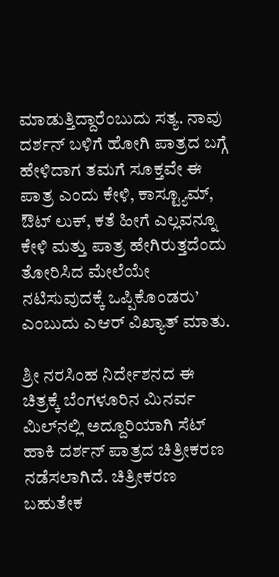ಮಾಡುತ್ತಿದ್ದಾರೆಂಬುದು ಸತ್ಯ. ನಾವು ದರ್ಶನ್ ಬಳಿಗೆ ಹೋಗಿ ಪಾತ್ರದ ಬಗ್ಗೆ ಹೇಳಿದಾಗ ತಮಗೆ ಸೂಕ್ತವೇ ಈ ಪಾತ್ರ ಎಂದು ಕೇಳಿ, ಕಾಸ್ಟ್ಯೂಮ್, ಔಟ್ ಲುಕ್, ಕತೆ ಹೀಗೆ ಎಲ್ಲವನ್ನೂ ಕೇಳಿ ಮತ್ತು ಪಾತ್ರ ಹೇಗಿರುತ್ತದೆಂದು ತೋರಿಸಿದ ಮೇಲೆಯೇ ನಟಿಸುವುದಕ್ಕೆ ಒಪ್ಪಿಕೊಂಡರು’ ಎಂಬುದು ಎಆರ್ ವಿಖ್ಯಾತ್ ಮಾತು.

ಶ್ರೀ ನರಸಿಂಹ ನಿರ್ದೇಶನದ ಈ ಚಿತ್ರಕ್ಕೆ ಬೆಂಗಳೂರಿನ ಮಿನರ್ವ ಮಿಲ್‌ನಲ್ಲಿ ಅದ್ದೂರಿಯಾಗಿ ಸೆಟ್ ಹಾಕಿ ದರ್ಶನ್ ಪಾತ್ರದ ಚಿತ್ರೀಕರಣ ನಡೆಸಲಾಗಿದೆ. ಚಿತ್ರೀಕರಣ ಬಹುತೇಕ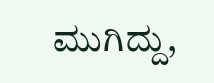ಮುಗಿದ್ದು,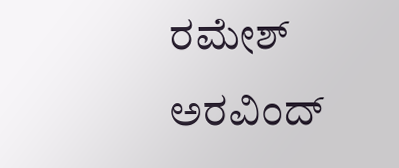ರಮೇಶ್ ಅರವಿಂದ್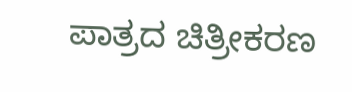ಪಾತ್ರದ ಚಿತ್ರೀಕರಣ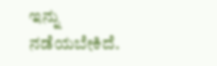ಇನ್ನು ನಡೆಯಬೇಕಿದೆ.